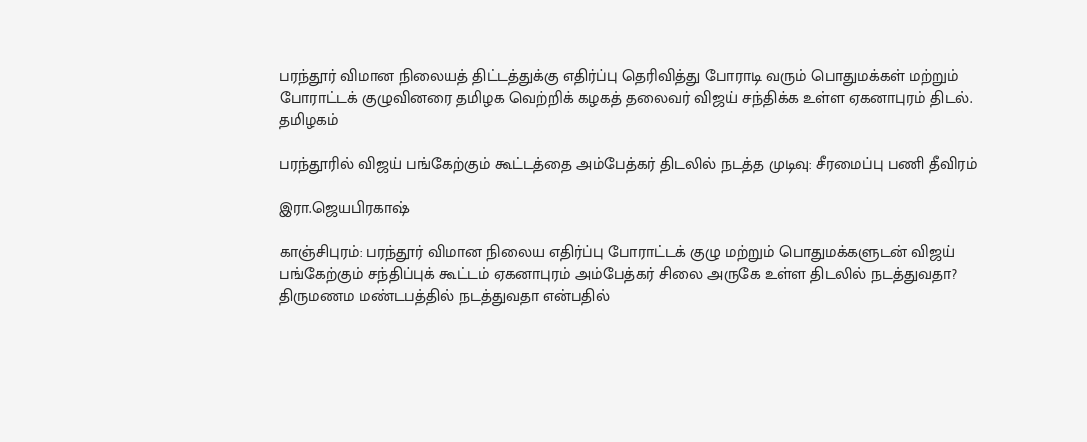பரந்தூர் விமான நிலையத் திட்டத்துக்கு எதிர்ப்பு தெரிவித்து போராடி வரும் பொதுமக்கள் மற்றும் போராட்டக் குழுவினரை தமிழக வெற்றிக் கழகத் தலைவர் விஜய் சந்திக்க உள்ள ஏகனாபுரம் திடல்.
தமிழகம்

பரந்தூரில் விஜய் பங்கேற்கும் கூட்டத்தை அம்பேத்கர் திடலில் நடத்த முடிவு: சீரமைப்பு பணி தீவிரம்

இரா.ஜெயபிரகாஷ்

காஞ்சிபுரம்: பரந்தூர் விமான நிலைய எதிர்ப்பு போராட்டக் குழு மற்றும் பொதுமக்களுடன் விஜய் பங்கேற்கும் சந்திப்புக் கூட்டம் ஏகனாபுரம் அம்பேத்கர் சிலை அருகே உள்ள திடலில் நடத்துவதா? திருமணம மண்டபத்தில் நடத்துவதா என்பதில்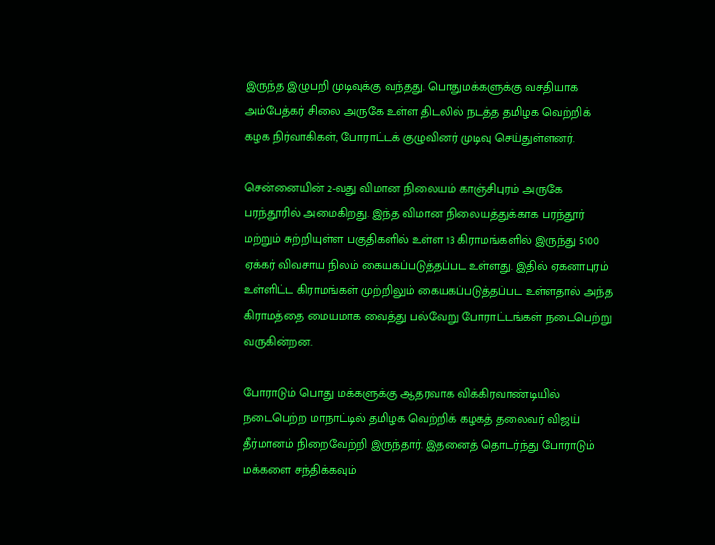இருந்த இழுபறி முடிவுக்கு வந்தது. பொதுமக்களுக்கு வசதியாக அம்பேத்கர் சிலை அருகே உள்ள திடலில் நடத்த தமிழக வெற்றிக் கழக நிர்வாகிகள், போராட்டக் குழுவினர் முடிவு செய்துள்ளனர்.

சென்னையின் 2-வது விமான நிலையம் காஞ்சிபுரம் அருகே பரந்தூரில் அமைகிறது. இந்த விமான நிலையத்துக்காக பரந்தூர் மற்றும் சுற்றியுள்ள பகுதிகளில் உள்ள 13 கிராமங்களில் இருந்து 5100 ஏக்கர் விவசாய நிலம் கையகப்படுத்தப்பட உள்ளது. இதில் ஏகனாபுரம் உள்ளிட்ட கிராமங்கள் முற்றிலும் கையகப்படுத்தப்பட உள்ளதால் அந்த கிராமத்தை மையமாக வைத்து பல்வேறு போராட்டங்கள் நடைபெற்று வருகின்றன.

போராடும் பொது மக்களுக்கு ஆதரவாக விக்கிரவாண்டியில் நடைபெற்ற மாநாட்டில் தமிழக வெற்றிக் கழகத் தலைவர் விஜய் தீர்மானம் நிறைவேற்றி இருந்தார். இதனைத் தொடர்ந்து போராடும் மக்களை சந்திக்கவும்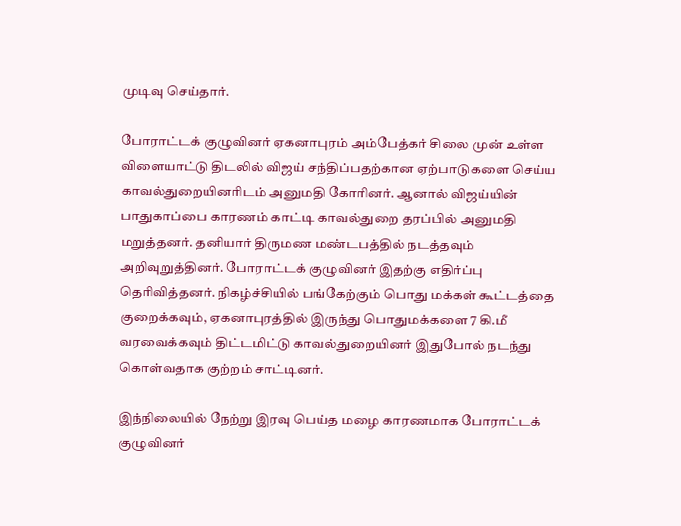முடிவு செய்தார்.

போராட்டக் குழுவினர் ஏகனாபுரம் அம்பேத்கர் சிலை முன் உள்ள விளையாட்டு திடலில் விஜய் சந்திப்பதற்கான ஏற்பாடுகளை செய்ய காவல்துறையினரிடம் அனுமதி கோரினர். ஆனால் விஜய்யின் பாதுகாப்பை காரணம் காட்டி காவல்துறை தரப்பில் அனுமதி மறுத்தனர். தனியார் திருமண மண்டபத்தில் நடத்தவும் அறிவுறுத்தினர். போராட்டக் குழுவினர் இதற்கு எதிர்ப்பு தெரிவித்தனர். நிகழ்ச்சியில் பங்கேற்கும் பொது மக்கள் கூட்டத்தை குறைக்கவும், ஏகனாபுரத்தில் இருந்து பொதுமக்களை 7 கி.மீ வரவைக்கவும் திட்டமிட்டு காவல்துறையினர் இதுபோல் நடந்து கொள்வதாக குற்றம் சாட்டினர்.

இந்நிலையில் நேற்று இரவு பெய்த மழை காரணமாக போராட்டக் குழுவினர்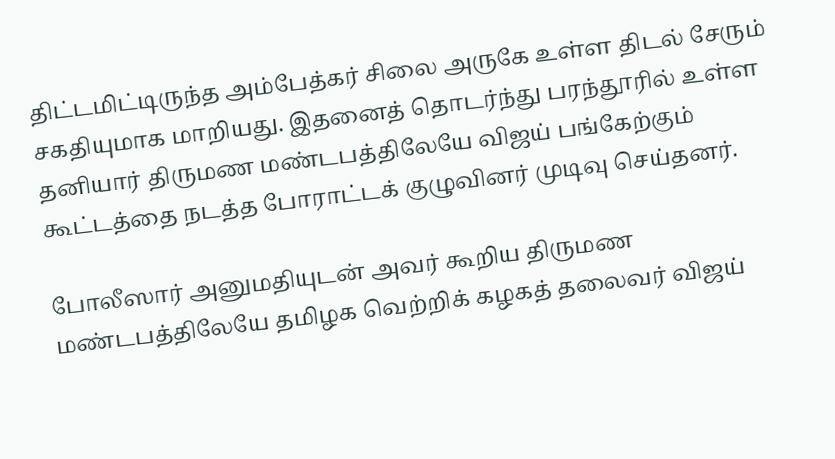திட்டமிட்டிருந்த அம்பேத்கர் சிலை அருகே உள்ள திடல் சேரும் சகதியுமாக மாறியது. இதனைத் தொடர்ந்து பரந்தூரில் உள்ள தனியார் திருமண மண்டபத்திலேயே விஜய் பங்கேற்கும் கூட்டத்தை நடத்த போராட்டக் குழுவினர் முடிவு செய்தனர்.

போலீஸார் அனுமதியுடன் அவர் கூறிய திருமண மண்டபத்திலேயே தமிழக வெற்றிக் கழகத் தலைவர் விஜய்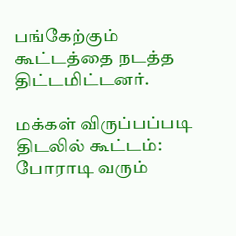பங்கேற்கும் கூட்டத்தை நடத்த திட்டமிட்டனர்.

மக்கள் விருப்பப்படி திடலில் கூட்டம்: போராடி வரும்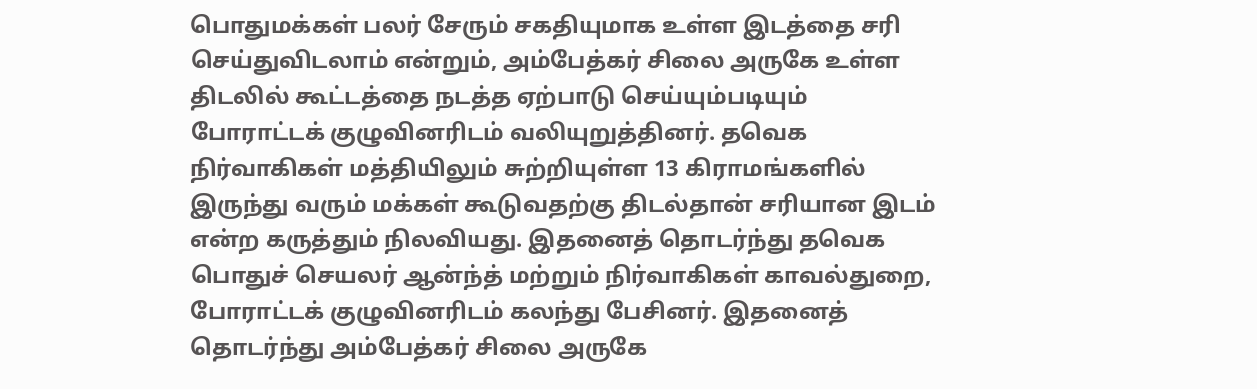பொதுமக்கள் பலர் சேரும் சகதியுமாக உள்ள இடத்தை சரி செய்துவிடலாம் என்றும், அம்பேத்கர் சிலை அருகே உள்ள திடலில் கூட்டத்தை நடத்த ஏற்பாடு செய்யும்படியும் போராட்டக் குழுவினரிடம் வலியுறுத்தினர். தவெக நிர்வாகிகள் மத்தியிலும் சுற்றியுள்ள 13 கிராமங்களில் இருந்து வரும் மக்கள் கூடுவதற்கு திடல்தான் சரியான இடம் என்ற கருத்தும் நிலவியது. இதனைத் தொடர்ந்து தவெக பொதுச் செயலர் ஆன்ந்த் மற்றும் நிர்வாகிகள் காவல்துறை, போராட்டக் குழுவினரிடம் கலந்து பேசினர். இதனைத் தொடர்ந்து அம்பேத்கர் சிலை அருகே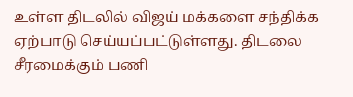உள்ள திடலில் விஜய் மக்களை சந்திக்க ஏற்பாடு செய்யப்பட்டுள்ளது. திடலை சீரமைக்கும் பணி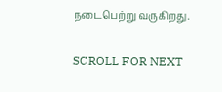நடைபெற்று வருகிறது.

SCROLL FOR NEXT